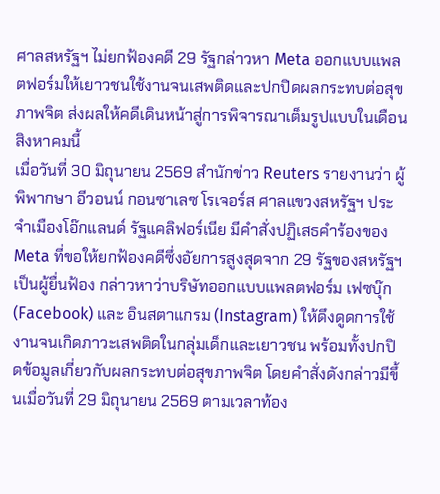ศาลสหรัฐฯ ไม่ยกฟ้องคดี 29 รัฐกล่าวหา Meta ออกแบบแพลตฟอร์มให้เยาวชนใช้งานจนเสพติดและปกปิดผลกระทบต่อสุขภาพจิต ส่งผลให้คดีเดินหน้าสู่การพิจารณาเต็มรูปแบบในเดือนสิงหาคมนี้
เมื่อวันที่ 30 มิถุนายน 2569 สำนักข่าว Reuters รายงานว่า ผู้พิพากษา อีวอนน์ กอนซาเลซ โรเจอร์ส ศาลแขวงสหรัฐฯ ประจำเมืองโอ๊กแลนด์ รัฐแคลิฟอร์เนีย มีคำสั่งปฏิเสธคำร้องของ Meta ที่ขอให้ยกฟ้องคดีซึ่งอัยการสูงสุดจาก 29 รัฐของสหรัฐฯ เป็นผู้ยื่นฟ้อง กล่าวหาว่าบริษัทออกแบบแพลตฟอร์ม เฟซบุ๊ก (Facebook) และ อินสตาแกรม (Instagram) ให้ดึงดูดการใช้งานจนเกิดภาวะเสพติดในกลุ่มเด็กและเยาวชน พร้อมทั้งปกปิดข้อมูลเกี่ยวกับผลกระทบต่อสุขภาพจิต โดยคำสั่งดังกล่าวมีขึ้นเมื่อวันที่ 29 มิถุนายน 2569 ตามเวลาท้อง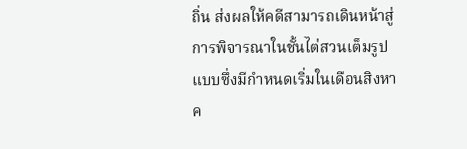ถิ่น ส่งผลให้คดีสามารถเดินหน้าสู่การพิจารณาในชั้นไต่สวนเต็มรูปแบบซึ่งมีกำหนดเริ่มในเดือนสิงหาค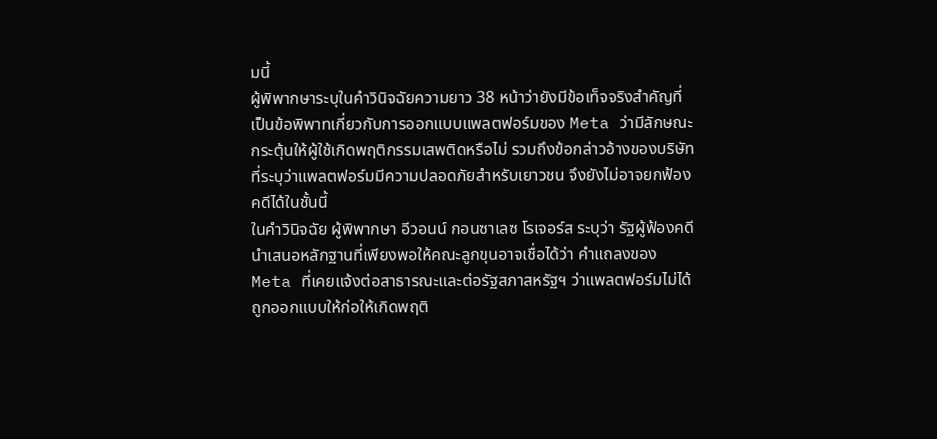มนี้
ผู้พิพากษาระบุในคำวินิจฉัยความยาว 38 หน้าว่ายังมีข้อเท็จจริงสำคัญที่เป็นข้อพิพาทเกี่ยวกับการออกแบบแพลตฟอร์มของ Meta ว่ามีลักษณะกระตุ้นให้ผู้ใช้เกิดพฤติกรรมเสพติดหรือไม่ รวมถึงข้อกล่าวอ้างของบริษัทที่ระบุว่าแพลตฟอร์มมีความปลอดภัยสำหรับเยาวชน จึงยังไม่อาจยกฟ้องคดีได้ในชั้นนี้
ในคำวินิจฉัย ผู้พิพากษา อีวอนน์ กอนซาเลซ โรเจอร์ส ระบุว่า รัฐผู้ฟ้องคดีนำเสนอหลักฐานที่เพียงพอให้คณะลูกขุนอาจเชื่อได้ว่า คำแถลงของ Meta ที่เคยแจ้งต่อสาธารณะและต่อรัฐสภาสหรัฐฯ ว่าแพลตฟอร์มไม่ได้ถูกออกแบบให้ก่อให้เกิดพฤติ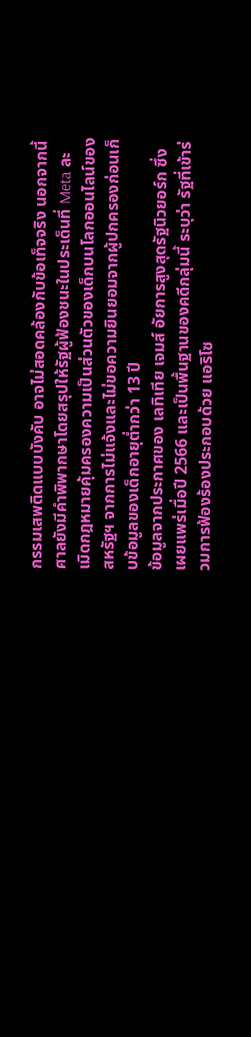กรรมเสพติดแบบบังคับ อาจไม่สอดคล้องกับข้อเท็จจริง นอกจากนี้ ศาลยังมีคำพิพากษาโดยสรุปให้รัฐผู้ฟ้องชนะในประเด็นที่ Meta ละเมิดกฎหมายคุ้มครองความเป็นส่วนตัวของเด็กบนโลกออนไลน์ของสหรัฐฯ จากการไม่แจ้งและไม่ขอความยินยอมจากผู้ปกครองก่อนเก็บข้อมูลของเด็กอายุต่ำกว่า 13 ปี
ข้อมูลจากประกาศของ เลทิเทีย เจมส์ อัยการสูงสุดรัฐนิวยอร์ก ซึ่งเผยแพร่เมื่อปี 2566 และเป็นพื้นฐานของคดีกลุ่มนี้ ระบุว่า รัฐที่เข้าร่วมการฟ้องร้องประกอบด้วย แอริโซ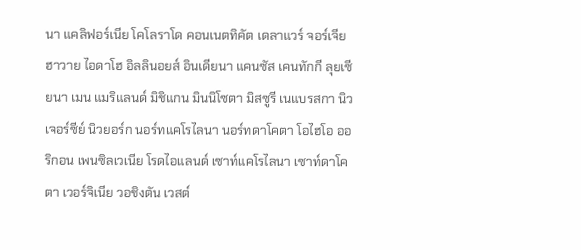นา แคลิฟอร์เนีย โคโลราโด คอนเนตทิคัต เดลาแวร์ จอร์เจีย ฮาวาย ไอดาโฮ อิลลินอยส์ อินเดียนา แคนซัส เคนทักกี ลุยเซียนา เมน แมริแลนด์ มิชิแกน มินนิโซตา มิสซูรี เนแบรสกา นิวเจอร์ซีย์ นิวยอร์ก นอร์ทแคโรไลนา นอร์ทดาโคตา โอไฮโอ ออริกอน เพนซิลเวเนีย โรดไอแลนด์ เซาท์แคโรไลนา เซาท์ดาโคตา เวอร์จิเนีย วอชิงตัน เวสต์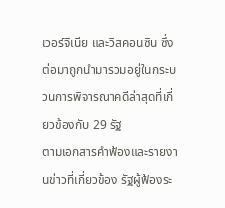เวอร์จิเนีย และวิสคอนซิน ซึ่งต่อมาถูกนำมารวมอยู่ในกระบวนการพิจารณาคดีล่าสุดที่เกี่ยวข้องกับ 29 รัฐ
ตามเอกสารคำฟ้องและรายงานข่าวที่เกี่ยวข้อง รัฐผู้ฟ้องระ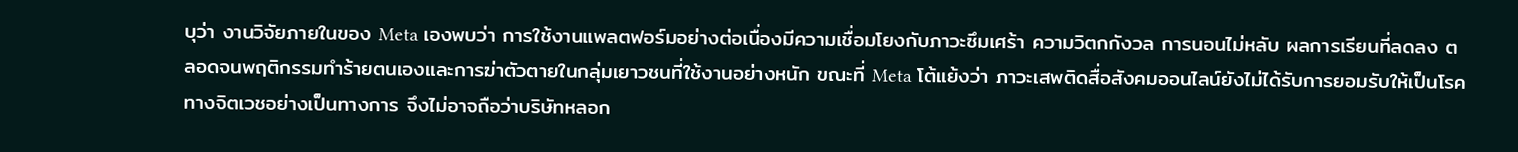บุว่า งานวิจัยภายในของ Meta เองพบว่า การใช้งานแพลตฟอร์มอย่างต่อเนื่องมีความเชื่อมโยงกับภาวะซึมเศร้า ความวิตกกังวล การนอนไม่หลับ ผลการเรียนที่ลดลง ตลอดจนพฤติกรรมทำร้ายตนเองและการฆ่าตัวตายในกลุ่มเยาวชนที่ใช้งานอย่างหนัก ขณะที่ Meta โต้แย้งว่า ภาวะเสพติดสื่อสังคมออนไลน์ยังไม่ได้รับการยอมรับให้เป็นโรคทางจิตเวชอย่างเป็นทางการ จึงไม่อาจถือว่าบริษัทหลอก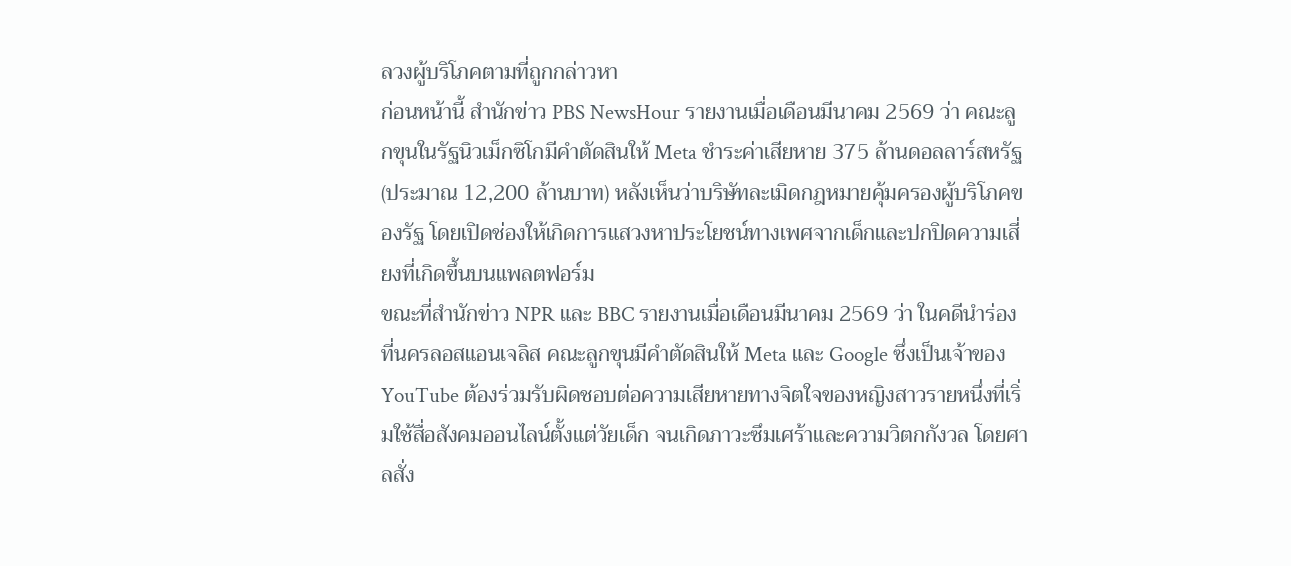ลวงผู้บริโภคตามที่ถูกกล่าวหา
ก่อนหน้านี้ สำนักข่าว PBS NewsHour รายงานเมื่อเดือนมีนาคม 2569 ว่า คณะลูกขุนในรัฐนิวเม็กซิโกมีคำตัดสินให้ Meta ชำระค่าเสียหาย 375 ล้านดอลลาร์สหรัฐ (ประมาณ 12,200 ล้านบาท) หลังเห็นว่าบริษัทละเมิดกฎหมายคุ้มครองผู้บริโภคของรัฐ โดยเปิดช่องให้เกิดการแสวงหาประโยชน์ทางเพศจากเด็กและปกปิดความเสี่ยงที่เกิดขึ้นบนแพลตฟอร์ม
ขณะที่สำนักข่าว NPR และ BBC รายงานเมื่อเดือนมีนาคม 2569 ว่า ในคดีนำร่องที่นครลอสแอนเจลิส คณะลูกขุนมีคำตัดสินให้ Meta และ Google ซึ่งเป็นเจ้าของ YouTube ต้องร่วมรับผิดชอบต่อความเสียหายทางจิตใจของหญิงสาวรายหนึ่งที่เริ่มใช้สื่อสังคมออนไลน์ตั้งแต่วัยเด็ก จนเกิดภาวะซึมเศร้าและความวิตกกังวล โดยศาลสั่ง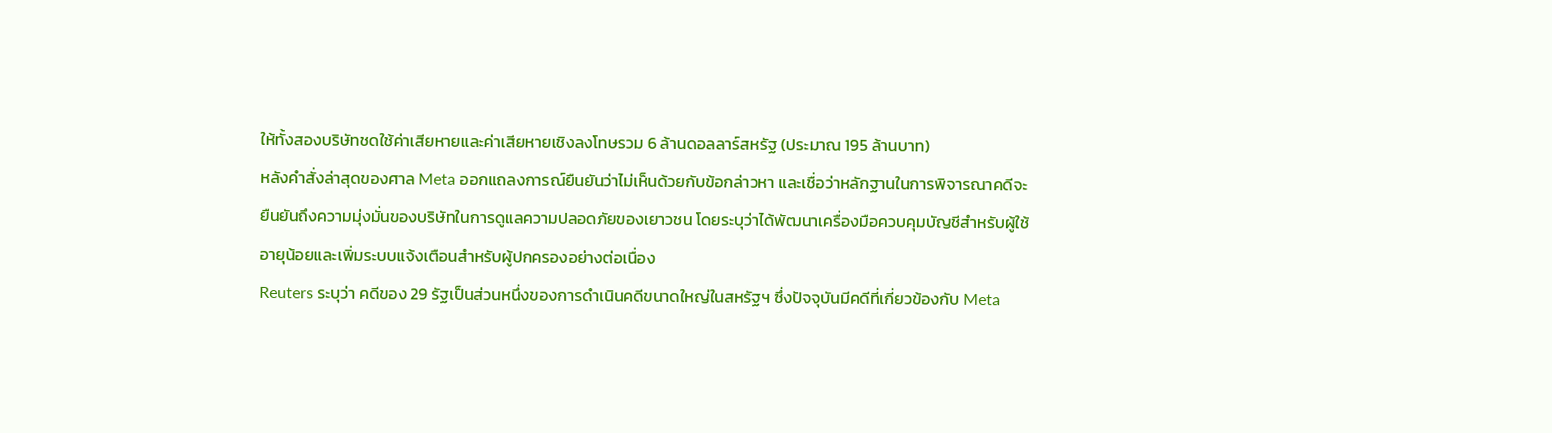ให้ทั้งสองบริษัทชดใช้ค่าเสียหายและค่าเสียหายเชิงลงโทษรวม 6 ล้านดอลลาร์สหรัฐ (ประมาณ 195 ล้านบาท)
หลังคำสั่งล่าสุดของศาล Meta ออกแถลงการณ์ยืนยันว่าไม่เห็นด้วยกับข้อกล่าวหา และเชื่อว่าหลักฐานในการพิจารณาคดีจะยืนยันถึงความมุ่งมั่นของบริษัทในการดูแลความปลอดภัยของเยาวชน โดยระบุว่าได้พัฒนาเครื่องมือควบคุมบัญชีสำหรับผู้ใช้อายุน้อยและเพิ่มระบบแจ้งเตือนสำหรับผู้ปกครองอย่างต่อเนื่อง
Reuters ระบุว่า คดีของ 29 รัฐเป็นส่วนหนึ่งของการดำเนินคดีขนาดใหญ่ในสหรัฐฯ ซึ่งปัจจุบันมีคดีที่เกี่ยวข้องกับ Meta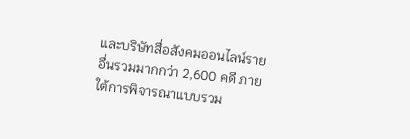และบริษัทสื่อสังคมออนไลน์รายอื่นรวมมากกว่า 2,600 คดี ภายใต้การพิจารณาแบบรวม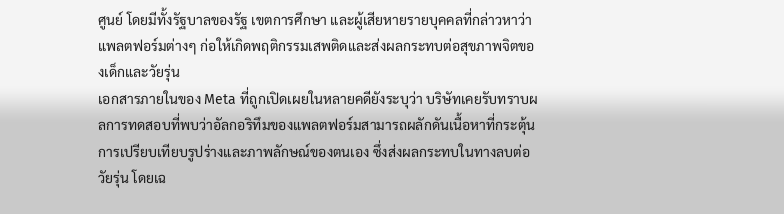ศูนย์ โดยมีทั้งรัฐบาลของรัฐ เขตการศึกษา และผู้เสียหายรายบุคคลที่กล่าวหาว่าแพลตฟอร์มต่างๆ ก่อให้เกิดพฤติกรรมเสพติดและส่งผลกระทบต่อสุขภาพจิตของเด็กและวัยรุ่น
เอกสารภายในของ Meta ที่ถูกเปิดเผยในหลายคดียังระบุว่า บริษัทเคยรับทราบผลการทดสอบที่พบว่าอัลกอริทึมของแพลตฟอร์มสามารถผลักดันเนื้อหาที่กระตุ้นการเปรียบเทียบรูปร่างและภาพลักษณ์ของตนเอง ซึ่งส่งผลกระทบในทางลบต่อวัยรุ่น โดยเฉ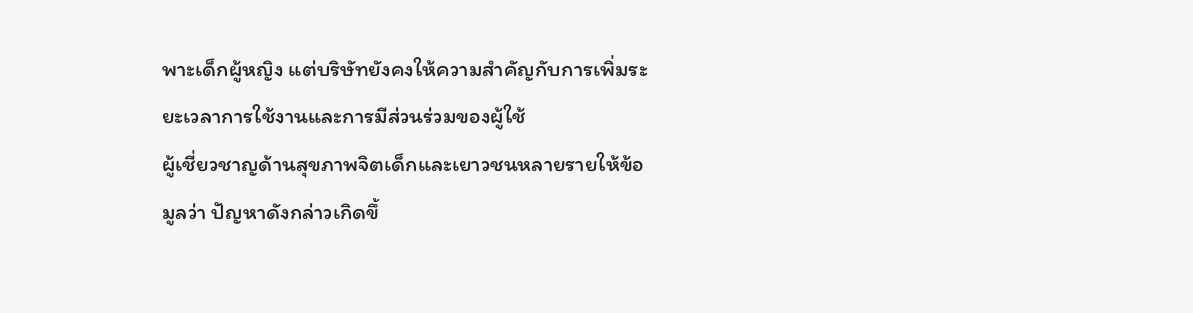พาะเด็กผู้หญิง แต่บริษัทยังคงให้ความสำคัญกับการเพิ่มระยะเวลาการใช้งานและการมีส่วนร่วมของผู้ใช้
ผู้เชี่ยวชาญด้านสุขภาพจิตเด็กและเยาวชนหลายรายให้ข้อมูลว่า ปัญหาดังกล่าวเกิดขึ้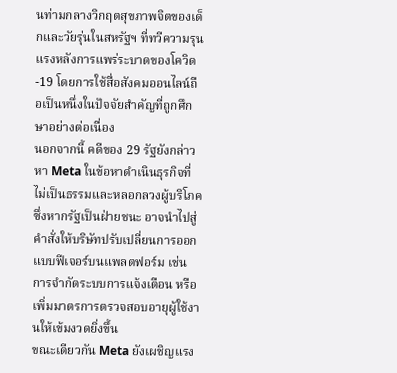นท่ามกลางวิกฤตสุขภาพจิตของเด็กและวัยรุ่นในสหรัฐฯ ที่ทวีความรุนแรงหลังการแพร่ระบาดของโควิด-19 โดยการใช้สื่อสังคมออนไลน์ถือเป็นหนึ่งในปัจจัยสำคัญที่ถูกศึกษาอย่างต่อเนื่อง
นอกจากนี้ คดีของ 29 รัฐยังกล่าวหา Meta ในข้อหาดำเนินธุรกิจที่ไม่เป็นธรรมและหลอกลวงผู้บริโภค ซึ่งหากรัฐเป็นฝ่ายชนะ อาจนำไปสู่คำสั่งให้บริษัทปรับเปลี่ยนการออกแบบฟีเจอร์บนแพลตฟอร์ม เช่น การจำกัดระบบการแจ้งเตือน หรือเพิ่มมาตรการตรวจสอบอายุผู้ใช้งานให้เข้มงวดยิ่งขึ้น
ขณะเดียวกัน Meta ยังเผชิญแรง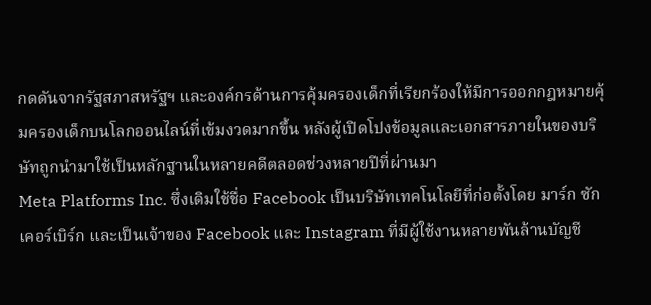กดดันจากรัฐสภาสหรัฐฯ และองค์กรด้านการคุ้มครองเด็กที่เรียกร้องให้มีการออกกฎหมายคุ้มครองเด็กบนโลกออนไลน์ที่เข้มงวดมากขึ้น หลังผู้เปิดโปงข้อมูลและเอกสารภายในของบริษัทถูกนำมาใช้เป็นหลักฐานในหลายคดีตลอดช่วงหลายปีที่ผ่านมา
Meta Platforms Inc. ซึ่งเดิมใช้ชื่อ Facebook เป็นบริษัทเทคโนโลยีที่ก่อตั้งโดย มาร์ก ซักเคอร์เบิร์ก และเป็นเจ้าของ Facebook และ Instagram ที่มีผู้ใช้งานหลายพันล้านบัญชี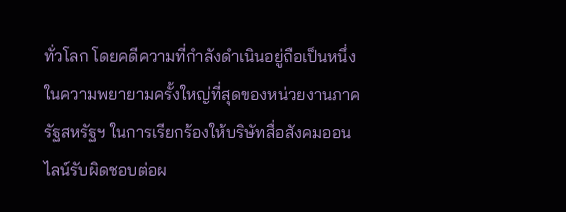ทั่วโลก โดยคดีความที่กำลังดำเนินอยู่ถือเป็นหนึ่งในความพยายามครั้งใหญ่ที่สุดของหน่วยงานภาครัฐสหรัฐฯ ในการเรียกร้องให้บริษัทสื่อสังคมออนไลน์รับผิดชอบต่อผ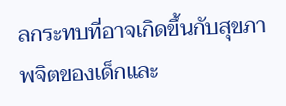ลกระทบที่อาจเกิดขึ้นกับสุขภาพจิตของเด็กและ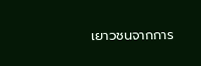เยาวชนจากการ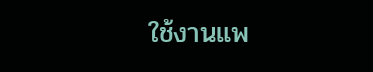ใช้งานแพ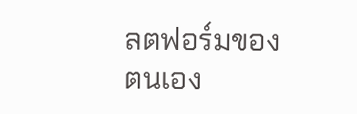ลตฟอร์มของตนเอง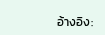อ้างอิง: